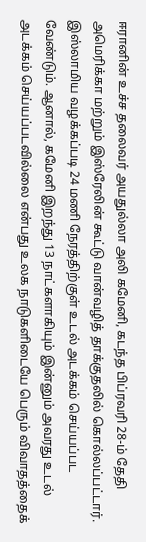ஈரானின் உச்ச தலைவர் அயதுல்லா அலி கமேனி, கடந்த பிப்ரவரி 28-ம் தேதி அமெரிக்கா மற்றும் இஸ்ரேலின் கூட்டு வான்வழித் தாக்குதலில் கொல்லப்பட்டார். இஸ்லாமிய வழக்கப்படி 24 மணி நேரத்திற்குள் உடல் அடக்கம் செய்யப்பட வேண்டும். ஆனால், கமேனி இறந்து 13 நாட்களாகியும் இன்னும் அவரது உடல் அடக்கம் செய்யப்படவில்லை என்பது உலக நாடுகளிடையே பெரும் விவாதத்தைக்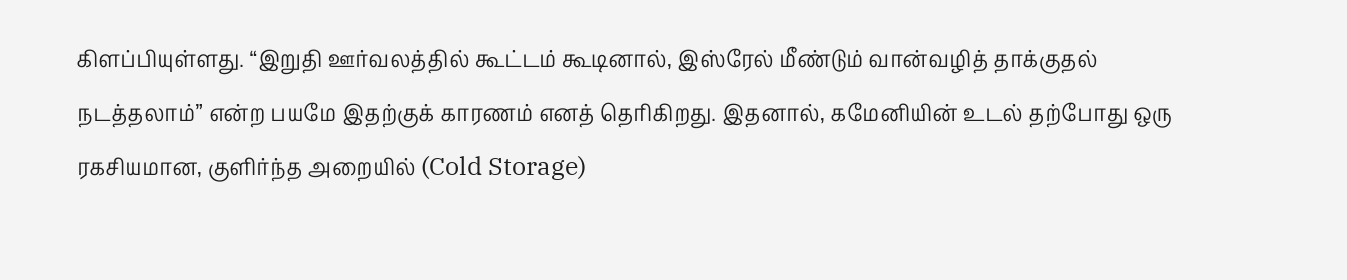கிளப்பியுள்ளது. “இறுதி ஊர்வலத்தில் கூட்டம் கூடினால், இஸ்ரேல் மீண்டும் வான்வழித் தாக்குதல் நடத்தலாம்” என்ற பயமே இதற்குக் காரணம் எனத் தெரிகிறது. இதனால், கமேனியின் உடல் தற்போது ஒரு ரகசியமான, குளிர்ந்த அறையில் (Cold Storage)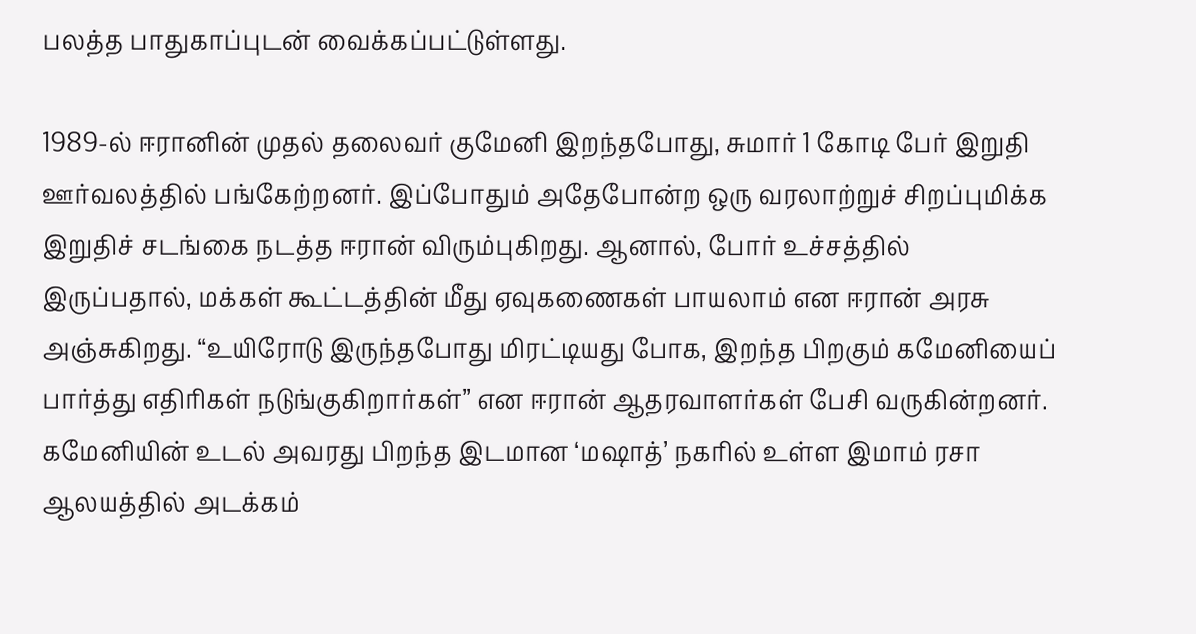பலத்த பாதுகாப்புடன் வைக்கப்பட்டுள்ளது.

1989-ல் ஈரானின் முதல் தலைவர் குமேனி இறந்தபோது, சுமார் 1 கோடி பேர் இறுதி ஊர்வலத்தில் பங்கேற்றனர். இப்போதும் அதேபோன்ற ஒரு வரலாற்றுச் சிறப்புமிக்க இறுதிச் சடங்கை நடத்த ஈரான் விரும்புகிறது. ஆனால், போர் உச்சத்தில் இருப்பதால், மக்கள் கூட்டத்தின் மீது ஏவுகணைகள் பாயலாம் என ஈரான் அரசு அஞ்சுகிறது. “உயிரோடு இருந்தபோது மிரட்டியது போக, இறந்த பிறகும் கமேனியைப் பார்த்து எதிரிகள் நடுங்குகிறார்கள்” என ஈரான் ஆதரவாளர்கள் பேசி வருகின்றனர். கமேனியின் உடல் அவரது பிறந்த இடமான ‘மஷாத்’ நகரில் உள்ள இமாம் ரசா ஆலயத்தில் அடக்கம்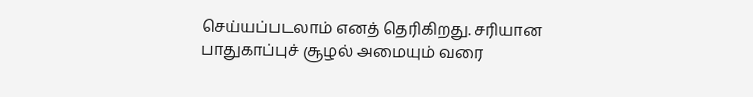செய்யப்படலாம் எனத் தெரிகிறது. சரியான பாதுகாப்புச் சூழல் அமையும் வரை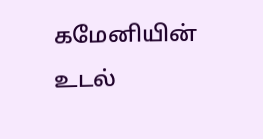கமேனியின் உடல்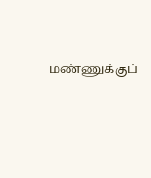மண்ணுக்குப்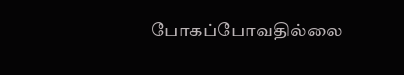போகப்போவதில்லை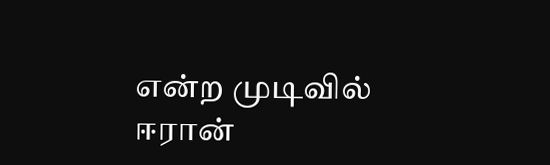என்ற முடிவில் ஈரான்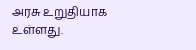அரசு உறுதியாக உள்ளது.